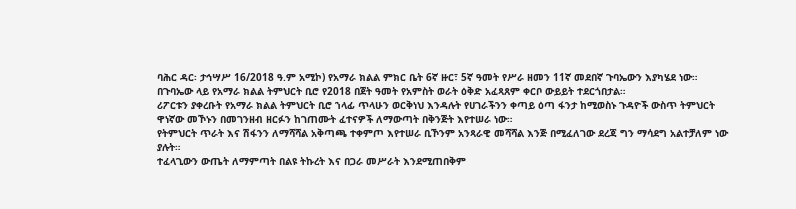ባሕር ዳር፡ ታኅሣሥ 16/2018 ዓ.ም አሚኮ) የአማራ ክልል ምክር ቤት 6ኛ ዙር፣ 5ኛ ዓመት የሥራ ዘመን 11ኛ መደበኛ ጉባኤውን እያካሄደ ነው።
በጉባኤው ላይ የአማራ ክልል ትምህርት ቢሮ የ2018 በጀት ዓመት የአምስት ወራት ዕቅድ አፈጻጸም ቀርቦ ውይይት ተደርጎበታል።
ሪፖርቱን ያቀረቡት የአማራ ክልል ትምህርት ቢሮ ኀላፊ ጥላሁን ወርቅነህ እንዳሉት የሀገራችንን ቀጣይ ዕጣ ፋንታ ከሚወስኑ ጉዳዮች ውስጥ ትምህርት ዋነኛው መኾኑን በመገንዘብ ዘርፉን ከገጠሙት ፈተናዎች ለማውጣት በቅንጅት እየተሠራ ነው።
የትምህርት ጥራት እና ሽፋንን ለማሻሻል አቅጣጫ ተቀምጦ እየተሠራ ቢኾንም አንጻራዊ መሻሻል እንጅ በሚፈለገው ደረጃ ግን ማሳደግ አልተቻለም ነው ያሉት።
ተፈላጊውን ውጤት ለማምጣት በልዩ ትኩረት እና በጋራ መሥራት እንደሚጠበቅም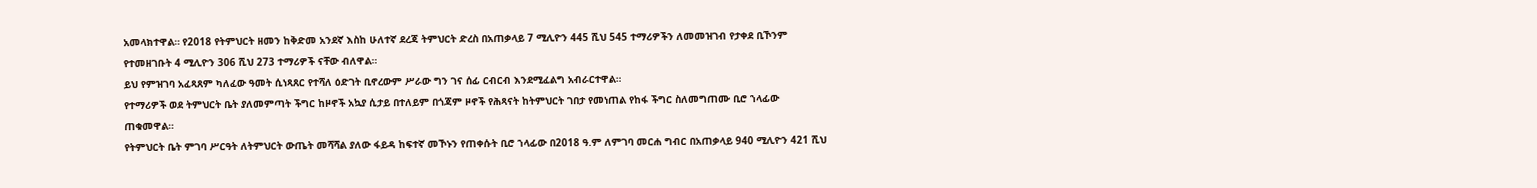አመላክተዋል። የ2018 የትምህርት ዘመን ከቅድመ አንደኛ እስከ ሁለተኛ ደረጃ ትምህርት ድረስ በአጠቃላይ 7 ሚሊዮን 445 ሺህ 545 ተማሪዎችን ለመመዝገብ የታቀደ ቢኾንም የተመዘገቡት 4 ሚሊዮን 306 ሺህ 273 ተማሪዎች ናቸው ብለዋል።
ይህ የምዝገባ አፈጻጸም ካለፈው ዓመት ሲነጻጸር የተሻለ ዕድገት ቢኖረውም ሥራው ግን ገና ሰፊ ርብርብ እንደሚፈልግ አብራርተዋል።
የተማሪዎች ወደ ትምህርት ቤት ያለመምጣት ችግር ከዞኖች አኳያ ሲታይ በተለይም በጎጃም ዞኖች የሕጻናት ከትምህርት ገበታ የመነጠል የከፋ ችግር ስለመግጠሙ ቢሮ ኀላፊው ጠቁመዋል።
የትምህርት ቤት ምገባ ሥርዓት ለትምህርት ውጤት መሻሻል ያለው ፋይዳ ከፍተኛ መኾኑን የጠቀሱት ቢሮ ኀላፊው በ2018 ዓ.ም ለምገባ መርሐ ግብር በአጠቃላይ 940 ሚሊዮን 421 ሺህ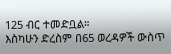125 ብር ተመድቧል።
እስካሁን ድረስም በ65 ወረዳዎች ውስጥ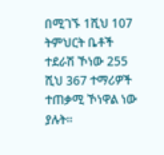በሚገኙ 1ሺህ 107 ትምህርት ቤቶች ተደራሽ ኾነው 255 ሺህ 367 ተማሪዎች ተጠቃሚ ኾነዋል ነው ያሉት።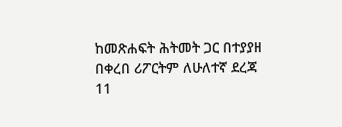ከመጽሐፍት ሕትመት ጋር በተያያዘ በቀረበ ሪፖርትም ለሁለተኛ ደረጃ 11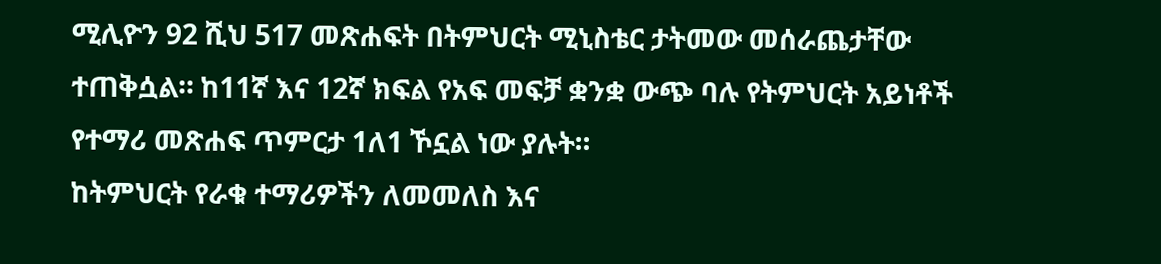ሚሊዮን 92 ሺህ 517 መጽሐፍት በትምህርት ሚኒስቴር ታትመው መሰራጨታቸው ተጠቅሷል። ከ11ኛ እና 12ኛ ክፍል የአፍ መፍቻ ቋንቋ ውጭ ባሉ የትምህርት አይነቶች የተማሪ መጽሐፍ ጥምርታ 1ለ1 ኾኗል ነው ያሉት።
ከትምህርት የራቁ ተማሪዎችን ለመመለስ እና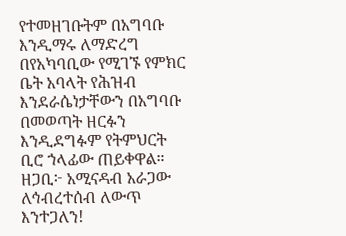የተመዘገቡትም በአግባቡ እንዲማሩ ለማድረግ በየአካባቢው የሚገኙ የምክር ቤት አባላት የሕዝብ እንደራሴነታቸውን በአግባቡ በመወጣት ዘርፉን እንዲደግፉም የትምህርት ቢሮ ኀላፊው ጠይቀዋል።
ዘጋቢ፦ አሚናዳብ አራጋው
ለኅብረተሰብ ለውጥ እንተጋለን!